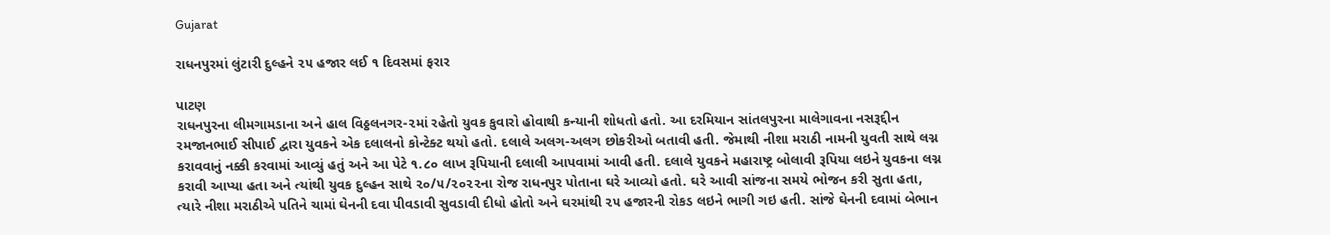Gujarat

રાધનપુરમાં લુંટારી દુલ્હને ૨૫ હજાર લઈ ૧ દિવસમાં ફરાર

પાટણ
રાધનપુરના લીમગામડાના અને હાલ વિઠ્ઠલનગર-૨માં રહેતો યુવક કુવારો હોવાથી કન્યાની શોધતો હતો. આ દરમિયાન સાંતલપુરના માલેગાવના નસરૂદ્દીન રમજાનભાઈ સીપાઈ દ્વારા યુવકને એક દલાલનો કોન્ટેક્ટ થયો હતો. દલાલે અલગ-અલગ છોકરીઓ બતાવી હતી. જેમાથી નીશા મરાઠી નામની યુવતી સાથે લગ્ન કરાવવાનું નક્કી કરવામાં આવ્યું હતું અને આ પેટે ૧.૮૦ લાખ રૂપિયાની દલાલી આપવામાં આવી હતી. દલાલે યુવકને મહારાષ્ટ્ર બોલાવી રૂપિયા લઇને યુવકના લગ્ન કરાવી આપ્યા હતા અને ત્યાંથી યુવક દુલ્હન સાથે ૨૦/૫/૨૦૨૨ના રોજ રાધનપુર પોતાના ઘરે આવ્યો હતો. ઘરે આવી સાંજના સમયે ભોજન કરી સુતા હતા, ત્યારે નીશા મરાઠીએ પતિને ચામાં ઘેનની દવા પીવડાવી સુવડાવી દીધો હોતો અને ઘરમાંથી ૨૫ હજારની રોકડ લઇને ભાગી ગઇ હતી. સાંજે ઘેનની દવામાં બેભાન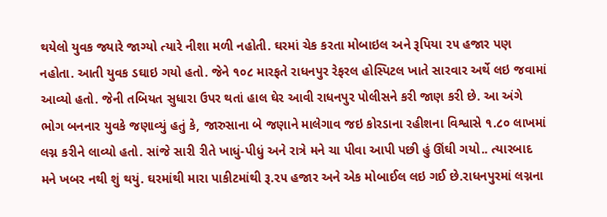થયેલો યુવક જ્યારે જાગ્યો ત્યારે નીશા મળી નહોતી. ઘરમાં ચેક કરતા મોબાઇલ અને રૂપિયા ૨૫ હજાર પણ નહોતા. આતી યુવક ડઘાઇ ગયો હતો. જેને ૧૦૮ મારફતે રાધનપુર રેફરલ હોસ્પિટલ ખાતે સારવાર અર્થે લઇ જવામાં આવ્યો હતો. જેની તબિયત સુધારા ઉપર થતાં હાલ ઘેર આવી રાધનપુર પોલીસને કરી જાણ કરી છે. આ અંગે ભોગ બનનાર યુવકે જણાવ્યું હતું કે, જારુસાના બે જણાને માલેગાવ જઇ કોરડાના રહીશના વિશ્વાસે ૧.૮૦ લાખમાં લગ્ન કરીને લાવ્યો હતો. સાંજે સારી રીતે ખાધું-પીધું અને રાત્રે મને ચા પીવા આપી પછી હું ઊંઘી ગયો.. ત્યારબાદ મને ખબર નથી શું થયું. ઘરમાંથી મારા પાકીટમાંથી રૂ.૨૫ હજાર અને એક મોબાઈલ લઇ ગઈ છે.રાધનપુરમાં લગ્નના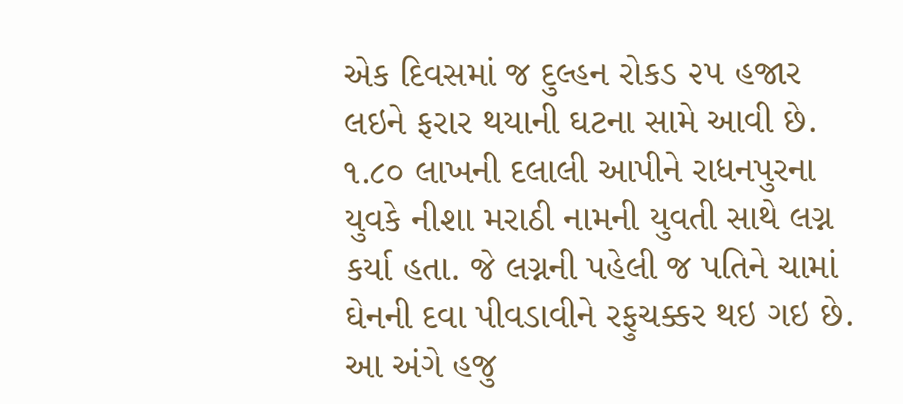એક દિવસમાં જ દુલ્હન રોકડ ૨૫ હજાર લઇને ફરાર થયાની ઘટના સામે આવી છે. ૧.૮૦ લાખની દલાલી આપીને રાધનપુરના યુવકે નીશા મરાઠી નામની યુવતી સાથે લગ્ન કર્યા હતા. જે લગ્નની પહેલી જ પતિને ચામાં ઘેનની દવા પીવડાવીને રફુચક્કર થઇ ગઇ છે. આ અંગે હજુ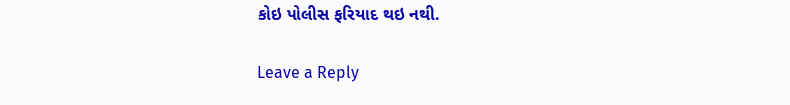કોઇ પોલીસ ફરિયાદ થઇ નથી.

Leave a Reply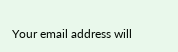Your email address will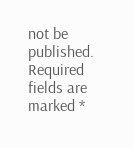not be published. Required fields are marked *